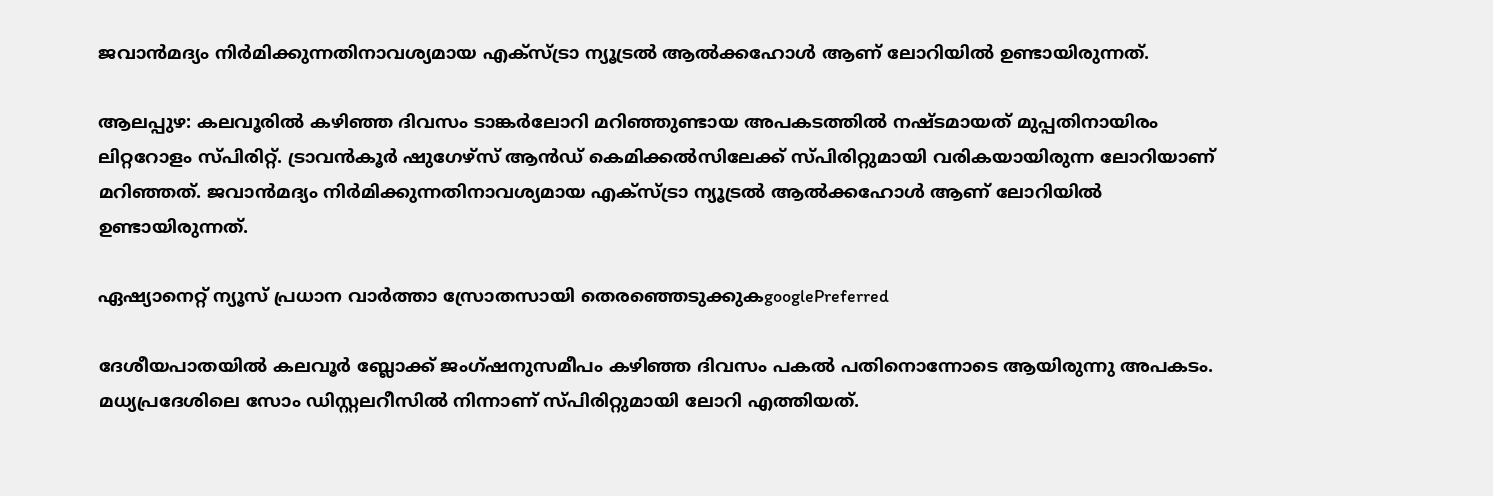ജവാൻമദ്യം നിർമിക്കുന്നതിനാവശ്യമായ എക്‌സ്‌ട്രാ ന്യൂട്രൽ ആൽക്കഹോൾ ആണ് ലോറിയിൽ ഉണ്ടായിരുന്നത്.

ആലപ്പുഴ: കലവൂരില്‍ കഴിഞ്ഞ ദിവസം ടാങ്കർലോറി മറിഞ്ഞുണ്ടായ അപകടത്തില്‍ നഷ്‍ടമായത് മുപ്പതിനായിരം ലിറ്ററോളം സ്‍പിരിറ്റ്. ട്രാവൻകൂർ ഷുഗേഴ്‌സ് ആൻഡ് കെമിക്കൽസിലേക്ക് സ്‍പിരിറ്റുമായി വരികയായിരുന്ന ലോറിയാണ് മറിഞ്ഞത്. ജവാൻമദ്യം നിർമിക്കുന്നതിനാവശ്യമായ എക്‌സ്‌ട്രാ ന്യൂട്രൽ ആൽക്കഹോൾ ആണ് ലോറിയിൽ ഉണ്ടായിരുന്നത്.

ഏഷ്യാനെറ്റ് ന്യൂസ് പ്രധാന വാർത്താ സ്രോതസായി തെരഞ്ഞെടുക്കുകgooglePreferred

ദേശീയപാതയിൽ കലവൂർ ബ്ലോക്ക് ജംഗ്ഷനുസമീപം കഴിഞ്ഞ ദിവസം പകല്‍ പതിനൊന്നോടെ ആയിരുന്നു അപകടം. മധ്യപ്രദേശിലെ സോം ഡിസ്റ്റലറീസിൽ നിന്നാണ് സ്പിരിറ്റുമായി ലോറി എത്തിയത്.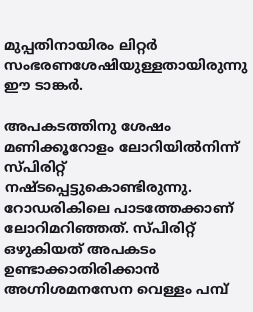മുപ്പതിനായിരം ലിറ്റർ സംഭരണശേഷിയുള്ളതായിരുന്നു ഈ ടാങ്കര്‍.

അപകടത്തിനു ശേഷം മണിക്കൂറോളം ലോറിയിൽനിന്ന് സ്പിരിറ്റ് നഷ്ടപ്പെട്ടുകൊണ്ടിരുന്നു. റോഡരികിലെ പാടത്തേക്കാണ് ലോറിമറിഞ്ഞത്. സ്പിരിറ്റ് ഒഴുകിയത് അപകടം ഉണ്ടാക്കാതിരിക്കാൻ അഗ്നിശമനസേന വെള്ളം പമ്പ്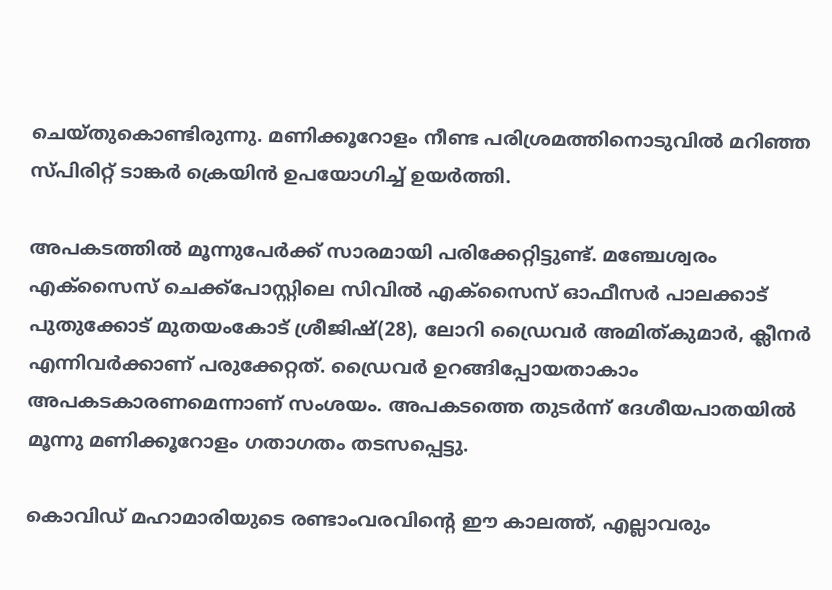ചെയ്തുകൊണ്ടിരുന്നു. മണിക്കൂറോളം നീണ്ട പരിശ്രമത്തിനൊടുവിൽ മറിഞ്ഞ സ്പിരിറ്റ് ടാങ്കർ ക്രെയിൻ ഉപയോഗിച്ച് ഉയർത്തി.

അപകടത്തില്‍ മൂന്നുപേര്‍ക്ക് സാരമായി പരിക്കേറ്റിട്ടുണ്ട്. മഞ്ചേശ്വരം എക്‌സൈസ് ചെക്ക്പോസ്റ്റിലെ സിവിൽ എക്‌സൈസ് ഓഫീസർ പാലക്കാട് പുതുക്കോട് മുതയംകോട് ശ്രീജിഷ്(28), ലോറി ഡ്രൈവർ അമിത്കുമാർ, ക്ലീനർ എന്നിവർക്കാണ് പരുക്കേറ്റത്. ഡ്രൈവർ ഉറങ്ങിപ്പോയതാകാം അപകടകാരണമെന്നാണ് സംശയം. അപകടത്തെ തുടർന്ന് ദേശീയപാതയിൽ മൂന്നു മണിക്കൂറോളം ഗതാഗതം തടസപ്പെട്ടു.

കൊവിഡ് മഹാമാരിയുടെ രണ്ടാംവരവിന്റെ ഈ കാലത്ത്, എല്ലാവരും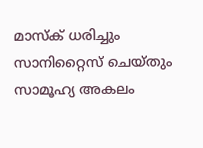മാസ്‌ക് ധരിച്ചും സാനിറ്റൈസ് ചെയ്തും സാമൂഹ്യ അകലം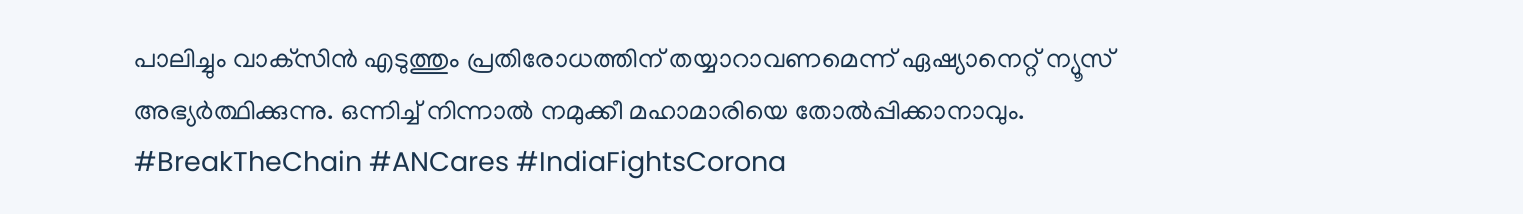പാലിച്ചും വാക്‌സിന്‍ എടുത്തും പ്രതിരോധത്തിന് തയ്യാറാവണമെന്ന് ഏഷ്യാനെറ്റ് ന്യൂസ് അഭ്യര്‍ത്ഥിക്കുന്നു. ഒന്നിച്ച് നിന്നാല്‍ നമുക്കീ മഹാമാരിയെ തോല്‍പ്പിക്കാനാവും. #BreakTheChain #ANCares #IndiaFightsCorona